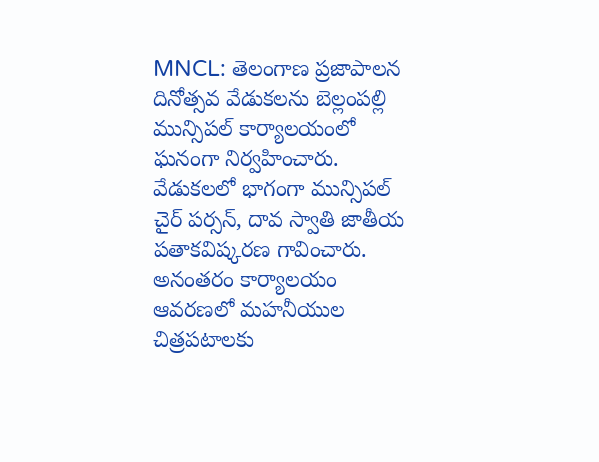MNCL: తెలంగాణ ప్రజాపాలన దినోత్సవ వేడుకలను బెల్లంపల్లి మున్సిపల్ కార్యాలయంలో ఘనంగా నిర్వహించారు. వేడుకలలో భాగంగా మున్సిపల్ చైర్ పర్సన్, దావ స్వాతి జాతీయ పతాకవిష్కరణ గావించారు. అనంతరం కార్యాలయం ఆవరణలో మహనీయుల చిత్రపటాలకు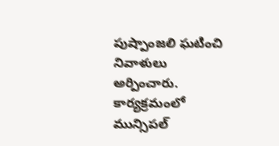పుష్పాంజలి ఘటించి నివాళులు అర్పించారు. కార్యక్రమంలో మున్సిపల్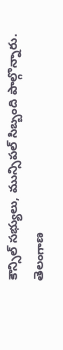కౌన్సిల్ సభ్యులు, మున్సిపల్ సిబ్బంది పాల్గొన్నారు.
తెలంగాణ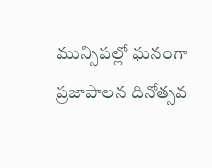మున్సిపల్లో ఘనంగా ప్రజాపాలన దినోత్సవ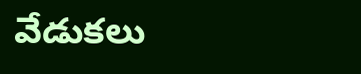వేడుకలు